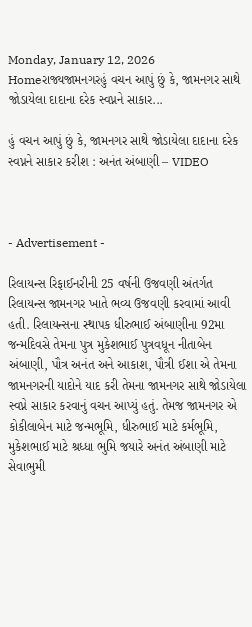Monday, January 12, 2026
Homeરાજ્યજામનગરહું વચન આપું છું કે, જામનગર સાથે જોડાયેલા દાદાના દરેક સ્વપ્નને સાકાર...

હું વચન આપું છું કે, જામનગર સાથે જોડાયેલા દાદાના દરેક સ્વપ્નને સાકાર કરીશ : અનંત અંબાણી – VIDEO



- Advertisement -

રિલાયન્સ રિફાઈનરીની 25 વર્ષની ઉજવણી અંતર્ગત રિલાયન્સ જામનગર ખાતે ભવ્ય ઉજવણી કરવામાં આવી હતી. રિલાયન્સના સ્થાપક ધીરુભાઈ અંબાણીના 92મા જન્મદિવસે તેમના પુત્ર મુકેશભાઈ પુત્રવધૂન નીતાબેન અંબાણી, પૌત્ર અનંત અને આકાશ, પૌત્રી ઈશા એ તેમના જામનગરની યાદોને યાદ કરી તેમના જામનગર સાથે જોડાયેલા સ્વપ્ને સાકાર કરવાનું વચન આપ્યું હતું. તેમજ જામનગર એ કોકીલાબેન માટે જન્મભૂમિ, ધીરુભાઈ માટે કર્મભૂમિ, મુકેશભાઈ માટે શ્રધ્ધા ભુમિ જયારે અનંત અંબાણી માટે સેવાભુમી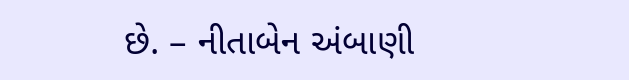છે. – નીતાબેન અંબાણી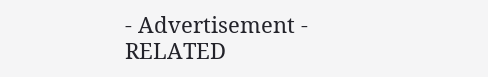- Advertisement -
RELATED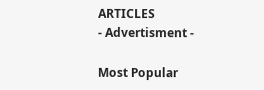ARTICLES
- Advertisment -

Most Popular